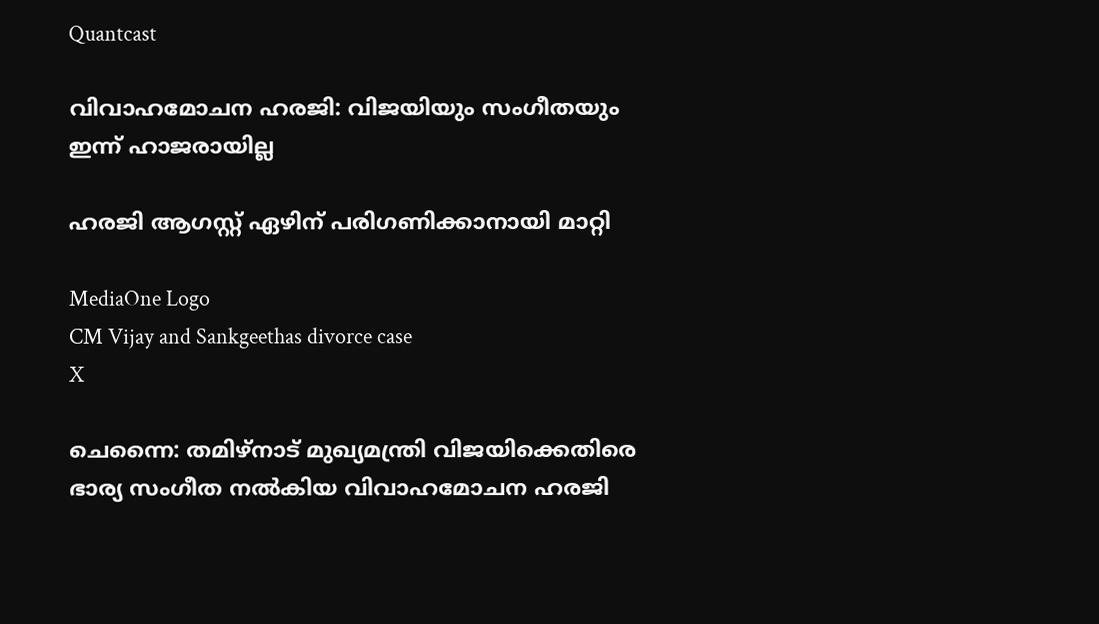Quantcast

വിവാഹമോചന ഹരജി: വിജയിയും സംഗീതയും ഇന്ന് ഹാജരായില്ല

ഹരജി ആഗസ്റ്റ് ഏഴിന് പരിഗണിക്കാനായി മാറ്റി

MediaOne Logo
CM Vijay and Sankgeethas divorce case
X

ചെന്നൈ: തമിഴ്‌നാട് മുഖ്യമന്ത്രി വിജയിക്കെതിരെ ഭാര്യ സംഗീത നല്‍കിയ വിവാഹമോചന ഹരജി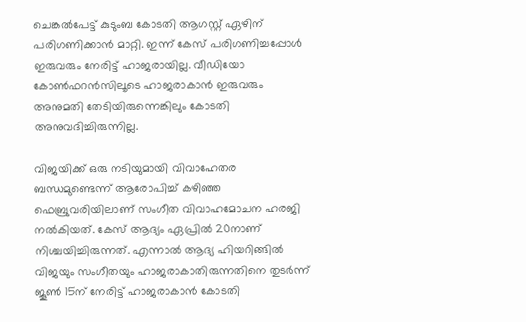ചെങ്കല്‍പേട്ട് കുടുംബ കോടതി ആഗസ്റ്റ് ഏഴിന് പരിഗണിക്കാന്‍ മാറ്റി. ഇന്ന് കേസ് പരിഗണിച്ചപ്പോള്‍ ഇരുവരും നേരിട്ട് ഹാജരായില്ല. വീഡിയോ കോണ്‍ഫറന്‍സിലൂടെ ഹാജരാകാന്‍ ഇരുവരും അനുമതി തേടിയിരുന്നെങ്കിലും കോടതി അനുവദിച്ചിരുന്നില്ല.

വിജയിക്ക് ഒരു നടിയുമായി വിവാഹേതര ബന്ധമുണ്ടെന്ന് ആരോപിച്ച് കഴിഞ്ഞ ഫെബ്രുവരിയിലാണ് സംഗീത വിവാഹമോചന ഹരജി നല്‍കിയത്. കേസ് ആദ്യം ഏപ്രില്‍ 20നാണ് നിശ്ചയിച്ചിരുന്നത്. എന്നാല്‍ ആദ്യ ഹിയറിങ്ങില്‍ വിജയും സംഗീതയും ഹാജരാകാതിരുന്നതിനെ തുടര്‍ന്ന് ജൂണ്‍ 15ന് നേരിട്ട് ഹാജരാകാന്‍ കോടതി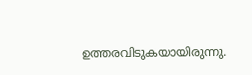ഉത്തരവിടുകയായിരുന്നു.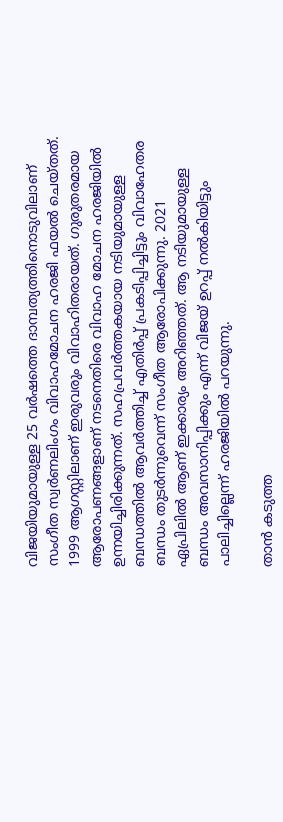വിജയിയുമായുള്ള 25 വര്‍ഷത്തെ ദാമ്പത്യത്തിനൊടുവിലാണ് സംഗീത സ്വര്‍ണലിംഗം വിവാഹമോചന ഹരജി ഫയല്‍ ചെയ്തത്. 1999 ആഗസ്റ്റിലാണ് ഇരുവരും വിവാഹിതരായത്. ഗുരുതരമായ ആരോപണങ്ങളാണ് നടനെതിരെ വിവാഹ മോചന ഹരജിയില്‍ ഉന്നയിച്ചിരിക്കുന്നത്. സഹപ്രവര്‍ത്തകയായ നടിയുമായുള്ള ബന്ധത്തില്‍ ആവര്‍ത്തിച്ച് എതിര്‍പ്പ് പ്രകടിപ്പിച്ചിട്ടും വിവാഹേതര ബന്ധം തുടര്‍ന്നുവെന്ന് സംഗീത ആരോപിക്കുന്നു. 2021 ഏപ്രിലില്‍ ആണ് ഇക്കാര്യം അറിഞ്ഞത്. ആ നടിയുമായുള്ള ബന്ധം അവസാനിപ്പിക്കും എന്ന് വിജയ് ഉറപ്പ് നല്‍കിയിട്ടും പാലിച്ചില്ലെന്ന് ഹരജിയില്‍ പറയുന്നു.

താന്‍ കടുത്ത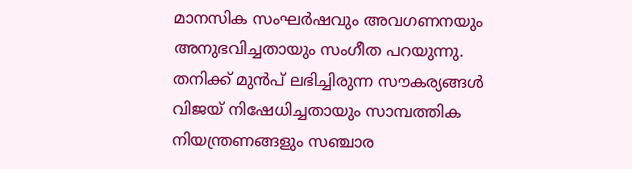മാനസിക സംഘര്‍ഷവും അവഗണനയും അനുഭവിച്ചതായും സംഗീത പറയുന്നു. തനിക്ക് മുന്‍പ് ലഭിച്ചിരുന്ന സൗകര്യങ്ങള്‍ വിജയ് നിഷേധിച്ചതായും സാമ്പത്തിക നിയന്ത്രണങ്ങളും സഞ്ചാര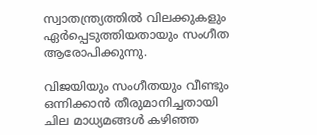സ്വാതന്ത്ര്യത്തില്‍ വിലക്കുകളും ഏര്‍പ്പെടുത്തിയതായും സംഗീത ആരോപിക്കുന്നു.

വിജയിയും സംഗീതയും വീണ്ടും ഒന്നിക്കാന്‍ തീരുമാനിച്ചതായി ചില മാധ്യമങ്ങള്‍ കഴിഞ്ഞ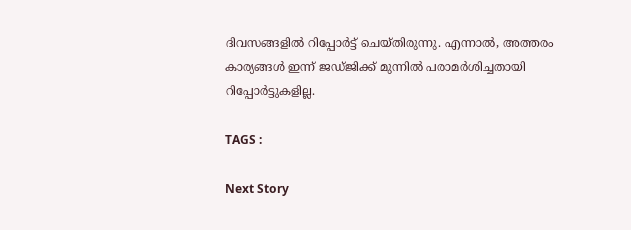ദിവസങ്ങളില്‍ റിപ്പോര്‍ട്ട് ചെയ്തിരുന്നു. എന്നാല്‍, അത്തരം കാര്യങ്ങള്‍ ഇന്ന് ജഡ്ജിക്ക് മുന്നില്‍ പരാമര്‍ശിച്ചതായി റിപ്പോര്‍ട്ടുകളില്ല.

TAGS :

Next Story